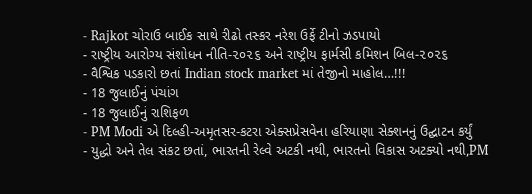- Rajkot ચોરાઉ બાઈક સાથે રીઢો તસ્કર નરેશ ઉર્ફે ટીનો ઝડપાયો
- રાષ્ટ્રીય આરોગ્ય સંશોધન નીતિ-૨૦૨૬ અને રાષ્ટ્રીય ફાર્મસી કમિશન બિલ-૨૦૨૬
- વૈશ્વિક પડકારો છતાં Indian stock market માં તેજીનો માહોલ…!!!
- 18 જુલાઈનું પંચાંગ
- 18 જુલાઈનું રાશિફળ
- PM Modi એ દિલ્હી-અમૃતસર-કટરા એક્સપ્રેસવેના હરિયાણા સેક્શનનું ઉદ્ઘાટન કર્યું
- યુદ્ધો અને તેલ સંકટ છતાં, ભારતની રેલ્વે અટકી નથી, ભારતનો વિકાસ અટક્યો નથી,PM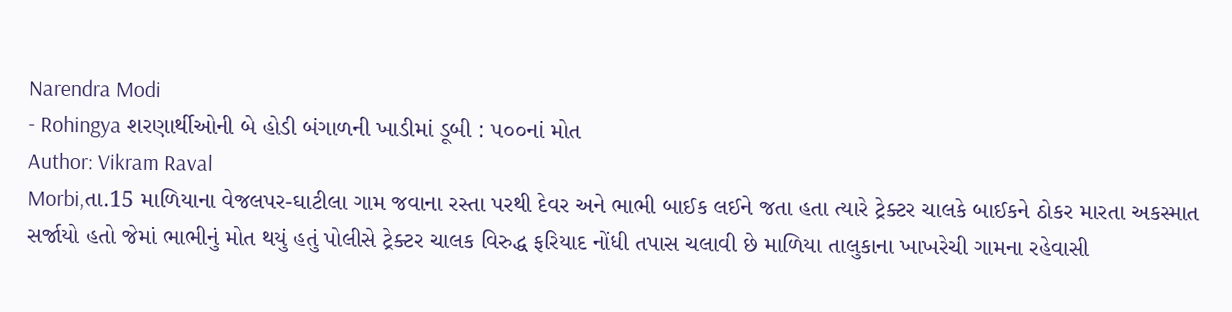Narendra Modi
- Rohingya શરણાર્થીઓની બે હોડી બંગાળની ખાડીમાં ડૂબી : ૫૦૦નાં મોત
Author: Vikram Raval
Morbi,તા.15 માળિયાના વેજલપર-ઘાટીલા ગામ જવાના રસ્તા પરથી દેવર અને ભાભી બાઈક લઈને જતા હતા ત્યારે ટ્રેક્ટર ચાલકે બાઈકને ઠોકર મારતા અકસ્માત સર્જાયો હતો જેમાં ભાભીનું મોત થયું હતું પોલીસે ટ્રેક્ટર ચાલક વિરુદ્ધ ફરિયાદ નોંધી તપાસ ચલાવી છે માળિયા તાલુકાના ખાખરેચી ગામના રહેવાસી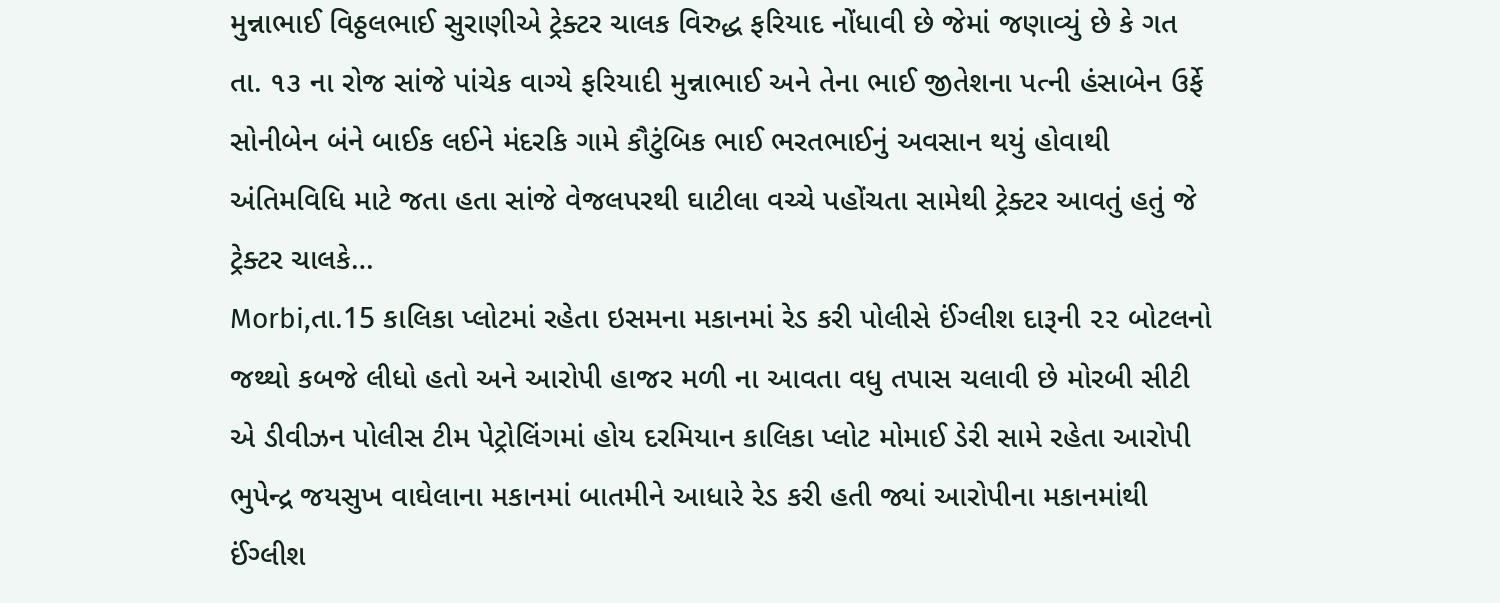મુન્નાભાઈ વિઠ્ઠલભાઈ સુરાણીએ ટ્રેક્ટર ચાલક વિરુદ્ધ ફરિયાદ નોંધાવી છે જેમાં જણાવ્યું છે કે ગત તા. ૧૩ ના રોજ સાંજે પાંચેક વાગ્યે ફરિયાદી મુન્નાભાઈ અને તેના ભાઈ જીતેશના પત્ની હંસાબેન ઉર્ફે સોનીબેન બંને બાઈક લઈને મંદરકિ ગામે કૌટુંબિક ભાઈ ભરતભાઈનું અવસાન થયું હોવાથી અંતિમવિધિ માટે જતા હતા સાંજે વેજલપરથી ઘાટીલા વચ્ચે પહોંચતા સામેથી ટ્રેક્ટર આવતું હતું જે ટ્રેક્ટર ચાલકે…
Morbi,તા.15 કાલિકા પ્લોટમાં રહેતા ઇસમના મકાનમાં રેડ કરી પોલીસે ઈંગ્લીશ દારૂની ૨૨ બોટલનો જથ્થો કબજે લીધો હતો અને આરોપી હાજર મળી ના આવતા વધુ તપાસ ચલાવી છે મોરબી સીટી એ ડીવીઝન પોલીસ ટીમ પેટ્રોલિંગમાં હોય દરમિયાન કાલિકા પ્લોટ મોમાઈ ડેરી સામે રહેતા આરોપી ભુપેન્દ્ર જયસુખ વાઘેલાના મકાનમાં બાતમીને આધારે રેડ કરી હતી જ્યાં આરોપીના મકાનમાંથી ઈંગ્લીશ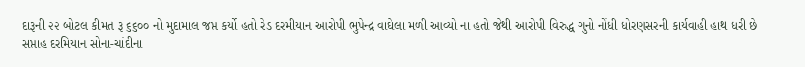દારૂની ૨૨ બોટલ કીમત રૂ ૬૬૦૦ નો મુદામાલ જપ્ત કર્યો હતો રેડ દરમીયાન આરોપી ભુપેન્દ્ર વાઘેલા મળી આવ્યો ના હતો જેથી આરોપી વિરુદ્ધ ગુનો નોંધી ધોરણસરની કાર્યવાહી હાથ ધરી છે
સપ્તાહ દરમિયાન સોના-ચાંદીના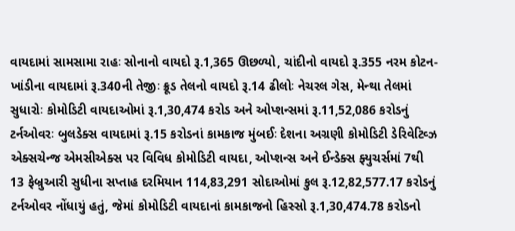વાયદામાં સામસામા રાહઃ સોનાનો વાયદો રૂ.1,365 ઊછળ્યો, ચાંદીનો વાયદો રૂ.355 નરમ કોટન-ખાંડીના વાયદામાં રૂ.340ની તેજીઃ ક્રૂડ તેલનો વાયદો રૂ.14 ઢીલોઃ નેચરલ ગેસ, મેન્થા તેલમાં સુધારોઃ કોમોડિટી વાયદાઓમાં રૂ.1,30,474 કરોડ અને ઓપ્શન્સમાં રૂ.11,52,086 કરોડનું ટર્નઓવરઃ બુલડેક્સ વાયદામાં રૂ.15 કરોડનાં કામકાજ મુંબઈઃ દેશના અગ્રણી કોમોડિટી ડેરિવેટિવ્ઝ એક્સચેન્જ એમસીએક્સ પર વિવિધ કોમોડિટી વાયદા, ઓપ્શન્સ અને ઈન્ડેક્સ ફ્યુચર્સમાં 7થી 13 ફેબ્રુઆરી સુધીના સપ્તાહ દરમિયાન 114,83,291 સોદાઓમાં કુલ રૂ.12,82,577.17 કરોડનું ટર્નઓવર નોંધાયું હતું, જેમાં કોમોડિટી વાયદાનાં કામકાજનો હિસ્સો રૂ.1,30,474.78 કરોડનો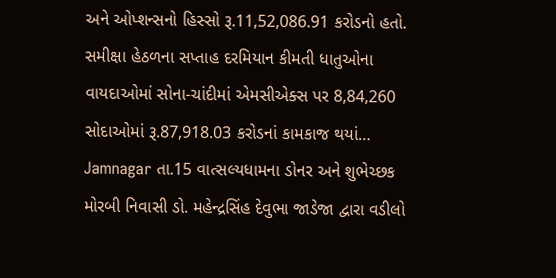અને ઓપ્શન્સનો હિસ્સો રૂ.11,52,086.91 કરોડનો હતો. સમીક્ષા હેઠળના સપ્તાહ દરમિયાન કીમતી ધાતુઓના વાયદાઓમાં સોના-ચાંદીમાં એમસીએક્સ પર 8,84,260 સોદાઓમાં રૂ.87,918.03 કરોડનાં કામકાજ થયાં…
Jamnagar તા.15 વાત્સલ્યધામના ડોનર અને શુભેચ્છક મોરબી નિવાસી ડો. મહેન્દ્રસિંહ દેવુભા જાડેજા દ્વારા વડીલો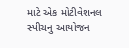માટે એક મોટીવેશનલ સ્પીચનુ આયોજન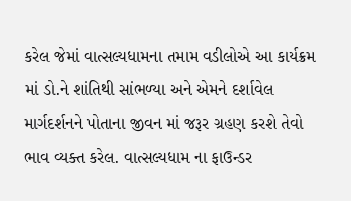કરેલ જેમાં વાત્સલ્યધામના તમામ વડીલોએ આ કાર્યક્રમ માં ડો.ને શાંતિથી સાંભળ્યા અને એમને દર્શાવેલ માર્ગદર્શનને પોતાના જીવન માં જરૂર ગ્રહણ કરશે તેવો ભાવ વ્યક્ત કરેલ. વાત્સલ્યધામ ના ફાઉન્ડર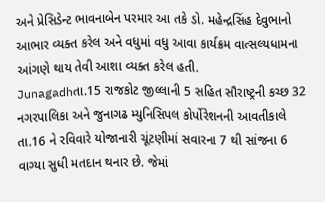અને પ્રેસિડેન્ટ ભાવનાબેન પરમાર આ તકે ડો. મહેન્દ્રસિંહ દેવુભાનો આભાર વ્યક્ત કરેલ અને વધુમાં વધુ આવા કાર્યક્રમ વાત્સલ્યધામના આંગણે થાય તેવી આશા વ્યક્ત કરેલ હતી.
Junagadhતા.15 રાજકોટ જીલ્લાની 5 સહિત સૌરાષ્ટ્રની કચ્છ 32 નગરપાલિકા અને જુનાગઢ મ્યુનિસિપલ કોર્પોરેશનની આવતીકાલે તા.16 ને રવિવારે યોજાનારી ચૂંટણીમાં સવારના 7 થી સાંજના 6 વાગ્યા સુધી મતદાન થનાર છે. જેમાં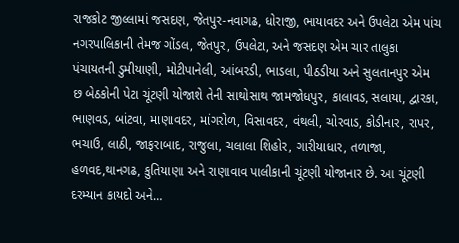રાજકોટ જીલ્લામાં જસદણ, જેતપુર-નવાગઢ, ધોરાજી, ભાયાવદર અને ઉપલેટા એમ પાંચ નગરપાલિકાની તેમજ ગોંડલ, જેતપુર, ઉપલેટા, અને જસદણ એમ ચાર તાલુકા પંચાયતની ડુમીયાણી, મોટીપાનેલી, આંબરડી, ભાડલા, પીઠડીયા અને સુલતાનપુર એમ છ બેઠકોની પેટા ચૂંટણી યોજાશે તેની સાથોસાથ જામજોધપુર, કાલાવડ, સલાયા, દ્વારકા, ભાણવડ, બાંટવા, માણાવદર, માંગરોળ, વિસાવદર, વંથલી, ચોરવાડ, કોડીનાર, રાપર, ભચાઉ, લાઠી, જાફરાબાદ, રાજુલા, ચલાલા શિહોર, ગારીયાધાર, તળાજા, હળવદ,થાનગઢ, કુતિયાણા અને રાણાવાવ પાલીકાની ચૂંટણી યોજાનાર છે. આ ચૂંટણી દરમ્યાન કાયદો અને…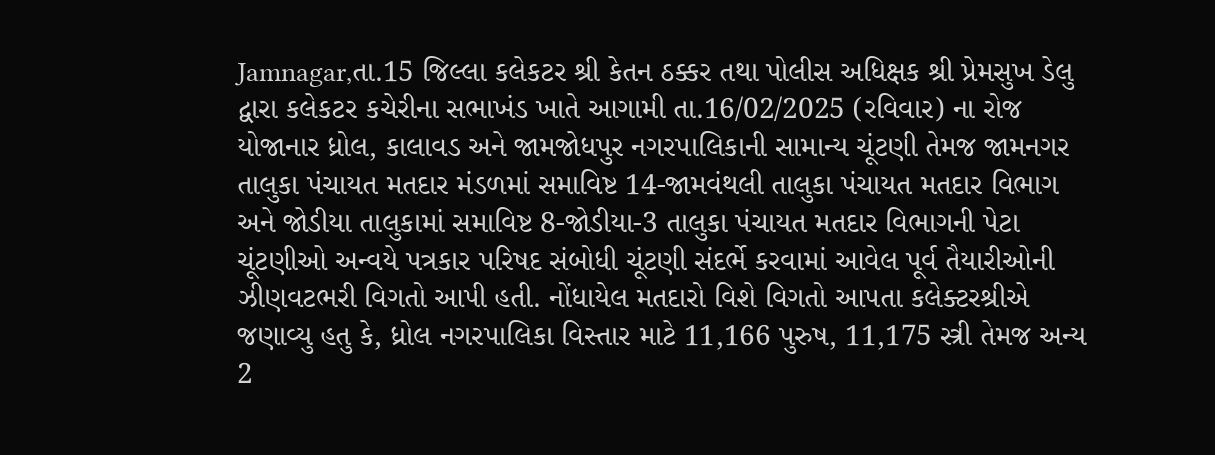Jamnagar,તા.15 જિલ્લા કલેકટર શ્રી કેતન ઠક્કર તથા પોલીસ અધિક્ષક શ્રી પ્રેમસુખ ડેલુ દ્વારા કલેકટર કચેરીના સભાખંડ ખાતે આગામી તા.16/02/2025 (રવિવાર) ના રોજ યોજાનાર ધ્રોલ, કાલાવડ અને જામજોધપુર નગરપાલિકાની સામાન્ય ચૂંટણી તેમજ જામનગર તાલુકા પંચાયત મતદાર મંડળમાં સમાવિષ્ટ 14-જામવંથલી તાલુકા પંચાયત મતદાર વિભાગ અને જોડીયા તાલુકામાં સમાવિષ્ટ 8-જોડીયા-3 તાલુકા પંચાયત મતદાર વિભાગની પેટા ચૂંટણીઓ અન્વયે પત્રકાર પરિષદ સંબોધી ચૂંટણી સંદર્ભે કરવામાં આવેલ પૂર્વ તૈયારીઓની ઝીણવટભરી વિગતો આપી હતી. નોંધાયેલ મતદારો વિશે વિગતો આપતા કલેક્ટરશ્રીએ જણાવ્યુ હતુ કે, ધ્રોલ નગરપાલિકા વિસ્તાર માટે 11,166 પુરુષ, 11,175 સ્ત્રી તેમજ અન્ય 2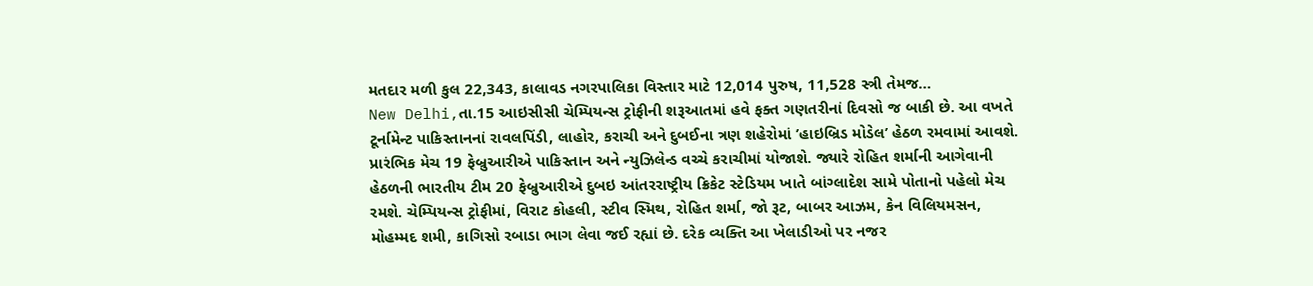મતદાર મળી કુલ 22,343, કાલાવડ નગરપાલિકા વિસ્તાર માટે 12,014 પુરુષ, 11,528 સ્ત્રી તેમજ…
New Delhi,તા.15 આઇસીસી ચેમ્પિયન્સ ટ્રોફીની શરૂઆતમાં હવે ફક્ત ગણતરીનાં દિવસો જ બાકી છે. આ વખતે ટૂર્નામેન્ટ પાકિસ્તાનનાં રાવલપિંડી, લાહોર, કરાચી અને દુબઈના ત્રણ શહેરોમાં ’હાઇબ્રિડ મોડેલ’ હેઠળ રમવામાં આવશે. પ્રારંભિક મેચ 19 ફેબ્રુઆરીએ પાકિસ્તાન અને ન્યુઝિલેન્ડ વચ્ચે કરાચીમાં યોજાશે. જ્યારે રોહિત શર્માની આગેવાની હેઠળની ભારતીય ટીમ 20 ફેબ્રુઆરીએ દુબઇ આંતરરાષ્ટ્રીય ક્રિકેટ સ્ટેડિયમ ખાતે બાંગ્લાદેશ સામે પોતાનો પહેલો મેચ રમશે. ચેમ્પિયન્સ ટ્રોફીમાં, વિરાટ કોહલી, સ્ટીવ સ્મિથ, રોહિત શર્મા, જો રૂટ, બાબર આઝમ, કેન વિલિયમસન, મોહમ્મદ શમી, કાગિસો રબાડા ભાગ લેવા જઈ રહ્યાં છે. દરેક વ્યક્તિ આ ખેલાડીઓ પર નજર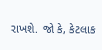રાખશે. જો કે, કેટલાક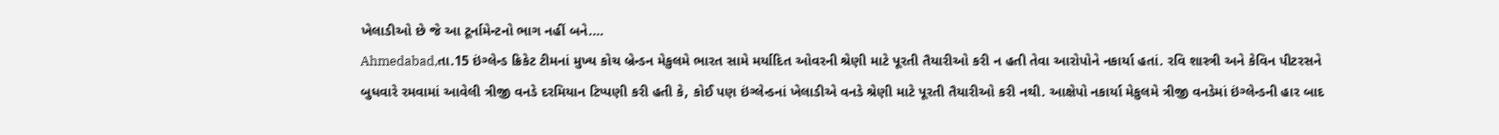ખેલાડીઓ છે જે આ ટૂર્નામેન્ટનો ભાગ નહીં બને.…
Ahmedabad,તા.15 ઇંગ્લેન્ડ ક્રિકેટ ટીમનાં મુખ્ય કોચ બ્રેન્ડન મેકુલમે ભારત સામે મર્યાદિત ઓવરની શ્રેણી માટે પૂરતી તૈયારીઓ કરી ન હતી તેવા આરોપોને નકાર્યા હતાં. રવિ શાસ્ત્રી અને કેવિન પીટરસને બુધવારે રમવામાં આવેલી ત્રીજી વનડે દરમિયાન ટિપ્પણી કરી હતી કે, કોઈ પણ ઇંગ્લેન્ડનાં ખેલાડીએ વનડે શ્રેણી માટે પૂરતી તૈયારીઓ કરી નથી. આક્ષેપો નકાર્યા મેકુલમે ત્રીજી વનડેમાં ઇંગ્લેન્ડની હાર બાદ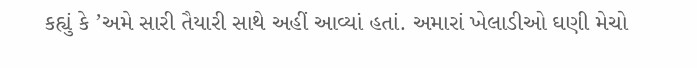કહ્યું કે ’અમે સારી તૈયારી સાથે અહીં આવ્યાં હતાં. અમારાં ખેલાડીઓ ઘણી મેચો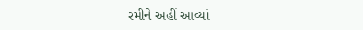રમીને અહીં આવ્યાં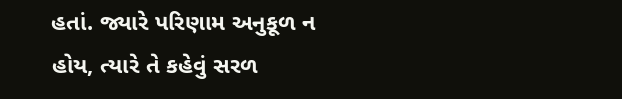હતાં. જ્યારે પરિણામ અનુકૂળ ન હોય, ત્યારે તે કહેવું સરળ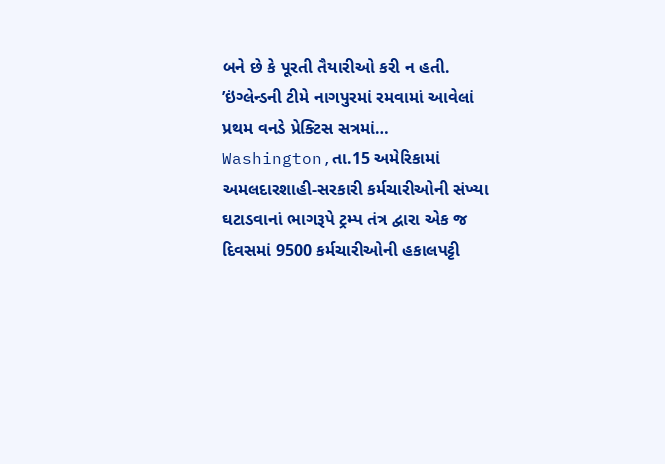બને છે કે પૂરતી તૈયારીઓ કરી ન હતી. ’ઇંગ્લેન્ડની ટીમે નાગપુરમાં રમવામાં આવેલાં પ્રથમ વનડે પ્રેક્ટિસ સત્રમાં…
Washington,તા.15 અમેરિકામાં અમલદારશાહી-સરકારી કર્મચારીઓની સંખ્યા ઘટાડવાનાં ભાગરૂપે ટ્રમ્પ તંત્ર દ્વારા એક જ દિવસમાં 9500 કર્મચારીઓની હકાલપટ્ટી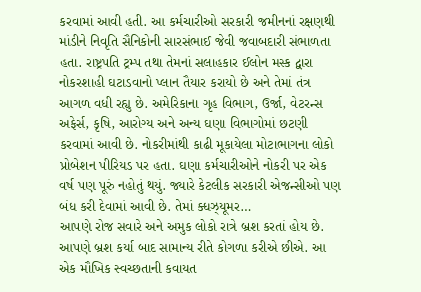કરવામાં આવી હતી. આ કર્મચારીઓ સરકારી જમીનનાં રક્ષણથી માંડીને નિવૃતિ સૈનિકોની સારસંભાઈ જેવી જવાબદારી સંભાળતા હતા. રાષ્ટ્રપતિ ટ્રમ્પ તથા તેમનાં સલાહકાર ઈલોન મસ્ક દ્વારા નોકરશાહી ઘટાડવાનો પ્લાન તૈયાર કરાયો છે અને તેમાં તંત્ર આગળ વધી રહ્યુ છે. અમેરિકાના ગૃહ વિભાગ, ઉર્જા, વેટરન્સ અફેર્સ, કૃષિ, આરોગ્ય અને અન્ય ઘણા વિભાગોમાં છટણી કરવામાં આવી છે. નોકરીમાંથી કાઢી મૂકાયેલા મોટાભાગના લોકો પ્રોબેશન પીરિયડ પર હતા. ઘણા કર્મચારીઓને નોકરી પર એક વર્ષ પણ પૂરું નહોતું થયું. જ્યારે કેટલીક સરકારી એજન્સીઓ પણ બંધ કરી દેવામાં આવી છે. તેમાં ક્ધઝ્યૂમર…
આપણે રોજ સવારે અને અમુક લોકો રાત્રે બ્રશ કરતાં હોય છે. આપણે બ્રશ કર્યા બાદ સામાન્ય રીતે કોગળા કરીએ છીએ. આ એક મૌખિક સ્વચ્છતાની કવાયત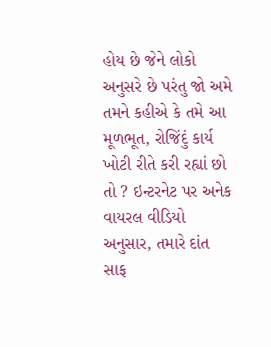હોય છે જેને લોકો અનુસરે છે પરંતુ જો અમે તમને કહીએ કે તમે આ મૂળભૂત, રોજિંદું કાર્ય ખોટી રીતે કરી રહ્યાં છો તો ? ઇન્ટરનેટ પર અનેક વાયરલ વીડિયો અનુસાર, તમારે દાંત સાફ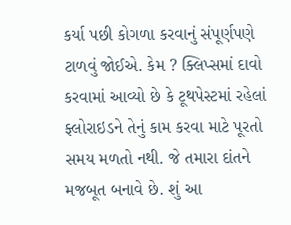કર્યા પછી કોગળા કરવાનું સંપૂર્ણપણે ટાળવું જોઈએ. કેમ ? ક્લિપ્સમાં દાવો કરવામાં આવ્યો છે કે ટૂથપેસ્ટમાં રહેલાં ફ્લોરાઇડને તેનું કામ કરવા માટે પૂરતો સમય મળતો નથી. જે તમારા દાંતને મજબૂત બનાવે છે. શું આ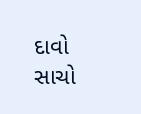દાવો સાચો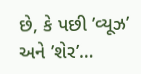છે, કે પછી ’વ્યૂઝ’ અને ’શેર’…